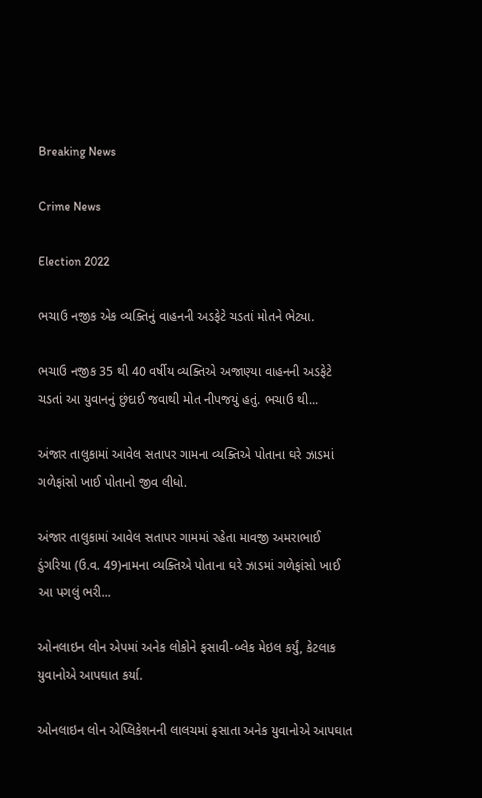Breaking News

Crime News

Election 2022

ભચાઉ નજીક એક વ્યક્તિનું વાહનની અડફેટે ચડતાં મોતને ભેટ્યા.

ભચાઉ નજીક 35 થી 40 વર્ષીય વ્યક્તિએ અજાણ્યા વાહનની અડફેટે ચડતાં આ યુવાનનું છુંદાઈ જવાથી મોત નીપજયું હતું. ભચાઉ થી...

અંજાર તાલુકામાં આવેલ સતાપર ગામના વ્યક્તિએ પોતાના ઘરે ઝાડમાં ગળેફાંસો ખાઈ પોતાનો જીવ લીધો.

અંજાર તાલુકામાં આવેલ સતાપર ગામમાં રહેતા માવજી અમરાભાઈ ડુંગરિયા (ઉ.વ. 49)નામના વ્યક્તિએ પોતાના ઘરે ઝાડમાં ગળેફાંસો ખાઈ આ પગલું ભરી...

ઓનલાઇન લોન એપમાં અનેક લોકોને ફસાવી-બ્લેક મેઇલ કર્યું, કેટલાક યુવાનોએ આપઘાત કર્યા.

ઓનલાઇન લોન એપ્લિકેશનની લાલચમાં ફસાતા અનેક યુવાનોએ આપઘાત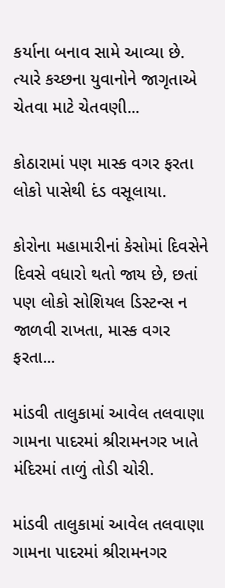કર્યાના બનાવ સામે આવ્યા છે. ત્યારે કચ્છના યુવાનોને જાગૃતાએ ચેતવા માટે ચેતવણી...

કોઠારામાં પણ માસ્ક વગર ફરતા લોકો પાસેથી દંડ વસૂલાયા.

કોરોના મહામારીનાં કેસોમાં દિવસેને દિવસે વધારો થતો જાય છે, છતાં પણ લોકો સોશિયલ ડિસ્ટન્સ ન જાળવી રાખતા, માસ્ક વગર ફરતા...

માંડવી તાલુકામાં આવેલ તલવાણા ગામના પાદરમાં શ્રીરામનગર ખાતે મંદિરમાં તાળું તોડી ચોરી.

માંડવી તાલુકામાં આવેલ તલવાણા ગામના પાદરમાં શ્રીરામનગર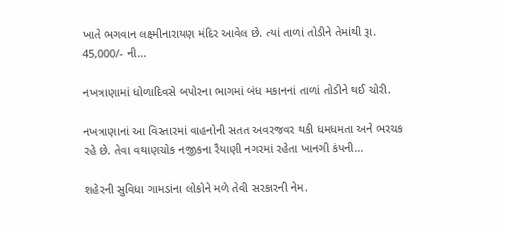ખાતે ભગવાન લક્ષ્મીનારાયણ મંદિર આવેલ છે. ત્યાં તાળાં તોડીને તેમાંથી રૂા. 45,000/- ની...

નખત્રાણામાં ધોળાદિવસે બપોરના ભાગમાં બંધ મકાનનાં તાળાં તોડીને થઈ ચોરી.

નખત્રાણાનાં આ વિસ્તારમાં વાહનોની સતત અવરજવર થકી ધમધમતા અને ભરચક રહે છે. તેવા વથાણચોક નજીકના રૈયાણી નગરમાં રહેતા ખાનગી કંપની...

શહેરની સુવિધા ગામડાંના લોકોને મળે તેવી સરકારની નેમ.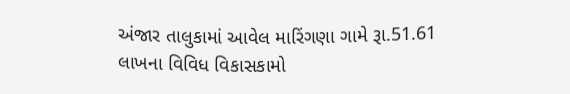અંજાર તાલુકામાં આવેલ મારિંગણા ગામે રૂા.51.61 લાખના વિવિધ વિકાસકામો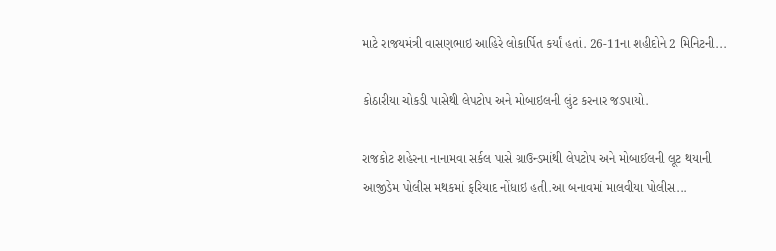માટે રાજયમંત્રી વાસણભાઇ આહિરે લોકાર્પિત કર્યાં હતાં. 26-11ના શહીદોને 2 મિનિટની...

કોઠારીયા ચોકડી પાસેથી લેપટોપ અને મોબાઇલની લુંટ કરનાર જડપાયો.

રાજકોટ શહેરના નાનામવા સર્કલ પાસે ગ્રાઉન્ડમાંથી લેપટોપ અને મોબાઈલની લૂટ થયાની આજીડેમ પોલીસ મથકમાં ફરિયાદ નોંધાઇ હતી.આ બનાવમાં માલવીયા પોલીસ...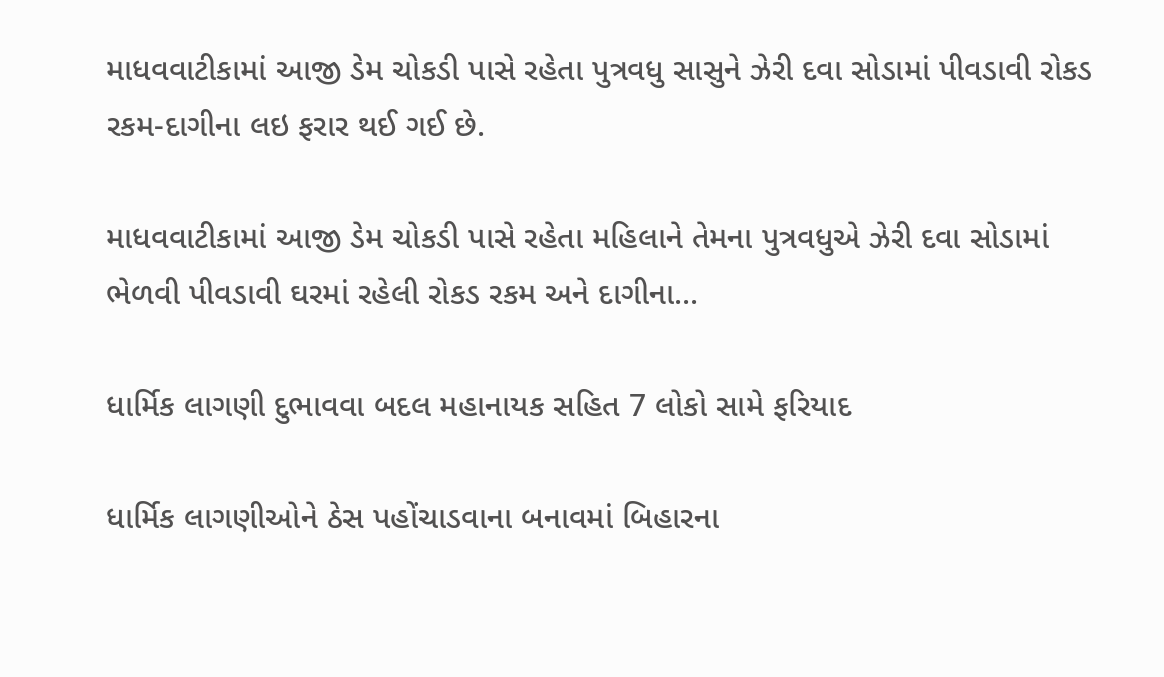માધવવાટીકામાં આજી ડેમ ચોકડી પાસે રહેતા પુત્રવધુ સાસુને ઝેરી દવા સોડામાં પીવડાવી રોકડ રકમ-દાગીના લઇ ફરાર થઈ ગઈ છે.

માધવવાટીકામાં આજી ડેમ ચોકડી પાસે રહેતા મહિલાને તેમના પુત્રવધુએ ઝેરી દવા સોડામાં ભેળવી પીવડાવી ઘરમાં રહેલી રોકડ રકમ અને દાગીના...

ધાર્મિક લાગણી દુભાવવા બદલ મહાનાયક સહિત 7 લોકો સામે ફરિયાદ

ધાર્મિક લાગણીઓને ઠેસ પહોંચાડવાના બનાવમાં બિહારના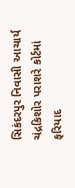સિકંદરપુર નિવાસી આચાર્ય ચંદ્રકિશોર પરાશરે કોર્ટમાં ફરિયાદ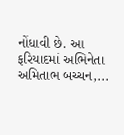નોંધાવી છે. આ ફરિયાદમાં અભિનેતા અમિતાભ બચ્ચન,...